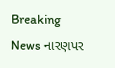Breaking News નારણપર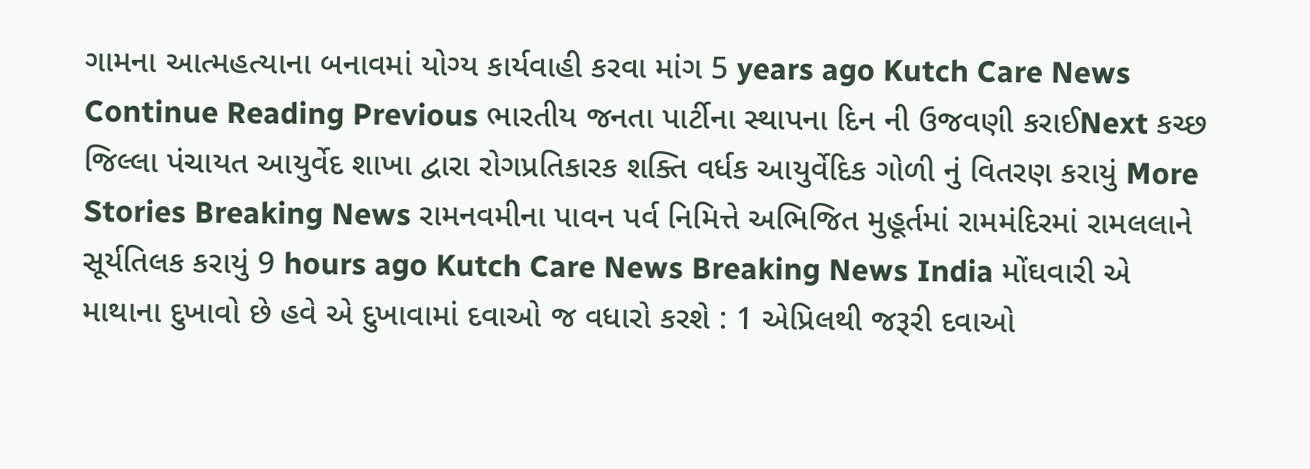ગામના આત્મહત્યાના બનાવમાં યોગ્ય કાર્યવાહી કરવા માંગ 5 years ago Kutch Care News Continue Reading Previous ભારતીય જનતા પાર્ટીના સ્થાપના દિન ની ઉજવણી કરાઈNext કચ્છ જિલ્લા પંચાયત આયુર્વેદ શાખા દ્વારા રોગપ્રતિકારક શક્તિ વર્ધક આયુર્વેદિક ગોળી નું વિતરણ કરાયું More Stories Breaking News રામનવમીના પાવન પર્વ નિમિત્તે અભિજિત મુહૂર્તમાં રામમંદિરમાં રામલલાને સૂર્યતિલક કરાયું 9 hours ago Kutch Care News Breaking News India મોંઘવારી એ માથાના દુખાવો છે હવે એ દુખાવામાં દવાઓ જ વધારો કરશે : 1 એપ્રિલથી જરૂરી દવાઓ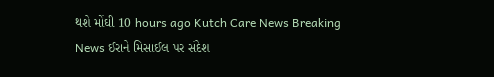થશે મોંઘી 10 hours ago Kutch Care News Breaking News ઈરાને મિસાઈલ પર સંદેશ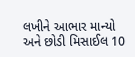લખીને આભાર માન્યો અને છોડી મિસાઈલ 10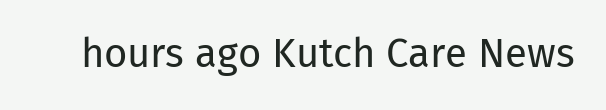hours ago Kutch Care News